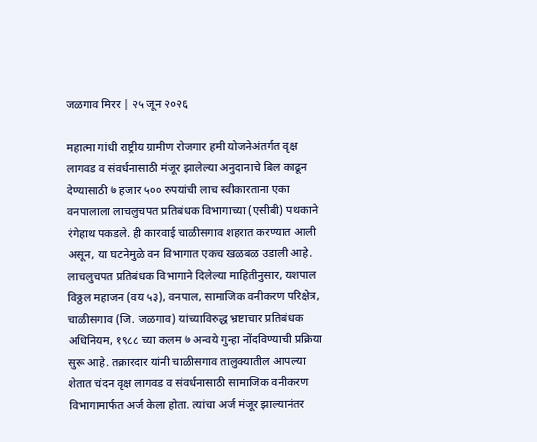जळगाव मिरर | २५ जून २०२६

महात्मा गांधी राष्ट्रीय ग्रामीण रोजगार हमी योजनेअंतर्गत वृक्ष लागवड व संवर्धनासाठी मंजूर झालेल्या अनुदानाचे बिल काढून देण्यासाठी ७ हजार ५०० रुपयांची लाच स्वीकारताना एका वनपालाला लाचलुचपत प्रतिबंधक विभागाच्या (एसीबी) पथकाने रंगेहाथ पकडले. ही कारवाई चाळीसगाव शहरात करण्यात आली असून, या घटनेमुळे वन विभागात एकच खळबळ उडाली आहे.
लाचलुचपत प्रतिबंधक विभागाने दिलेल्या माहितीनुसार, यशपाल विठ्ठल महाजन (वय ५३), वनपाल, सामाजिक वनीकरण परिक्षेत्र, चाळीसगाव (जि. जळगाव) यांच्याविरुद्ध भ्रष्टाचार प्रतिबंधक अधिनियम, १९८८ च्या कलम ७ अन्वये गुन्हा नोंदविण्याची प्रक्रिया सुरू आहे. तक्रारदार यांनी चाळीसगाव तालुक्यातील आपल्या शेतात चंदन वृक्ष लागवड व संवर्धनासाठी सामाजिक वनीकरण विभागामार्फत अर्ज केला होता. त्यांचा अर्ज मंजूर झाल्यानंतर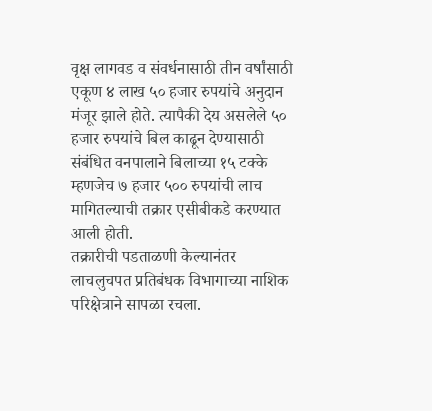वृक्ष लागवड व संवर्धनासाठी तीन वर्षांसाठी एकूण ४ लाख ५० हजार रुपयांचे अनुदान मंजूर झाले होते. त्यापैकी देय असलेले ५० हजार रुपयांचे बिल काढून देण्यासाठी संबंधित वनपालाने बिलाच्या १५ टक्के म्हणजेच ७ हजार ५०० रुपयांची लाच मागितल्याची तक्रार एसीबीकडे करण्यात आली होती.
तक्रारीची पडताळणी केल्यानंतर लाचलुचपत प्रतिबंधक विभागाच्या नाशिक परिक्षेत्राने सापळा रचला.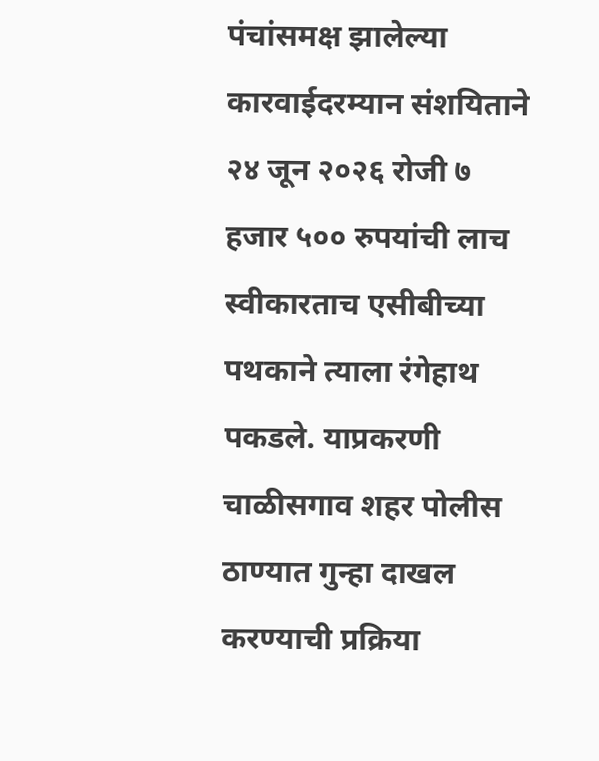पंचांसमक्ष झालेल्या कारवाईदरम्यान संशयिताने २४ जून २०२६ रोजी ७ हजार ५०० रुपयांची लाच स्वीकारताच एसीबीच्या पथकाने त्याला रंगेहाथ पकडले. याप्रकरणी चाळीसगाव शहर पोलीस ठाण्यात गुन्हा दाखल करण्याची प्रक्रिया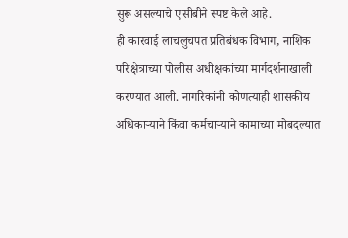सुरू असल्याचे एसीबीने स्पष्ट केले आहे.
ही कारवाई लाचलुचपत प्रतिबंधक विभाग, नाशिक परिक्षेत्राच्या पोलीस अधीक्षकांच्या मार्गदर्शनाखाली करण्यात आली. नागरिकांनी कोणत्याही शासकीय अधिकाऱ्याने किंवा कर्मचाऱ्याने कामाच्या मोबदल्यात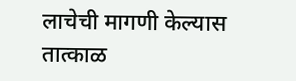लाचेची मागणी केल्यास तात्काळ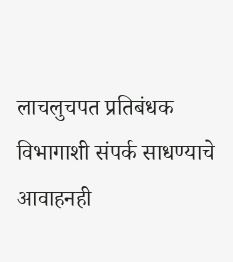लाचलुचपत प्रतिबंधक विभागाशी संपर्क साधण्याचे आवाहनही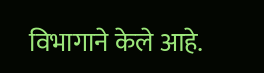विभागाने केले आहे.